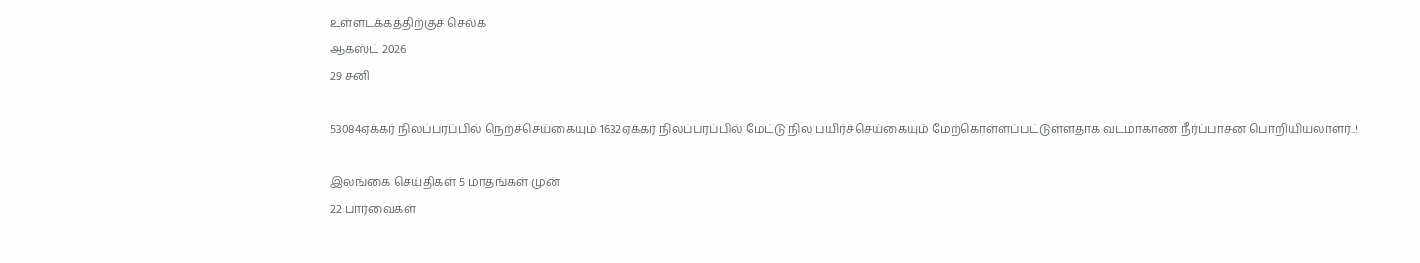உள்ளடக்கத்திற்குச் செல்க
ஆகஸ்ட் 2026
29 சனி

53084ஏக்கர் நிலப்பரப்பில் நெற்ச்செய்கையும் 1632ஏக்கர் நிலப்பரப்பில் மேட்டு நில பயிர்ச்செய்கையும் மேற்கொள்ளப்பட்டுள்ளதாக வடமாகாண நீர்ப்பாசன பொறியியலாளர்..!

இலங்கை செய்திகள் 5 மாதங்கள் முன்
22 பார்வைகள்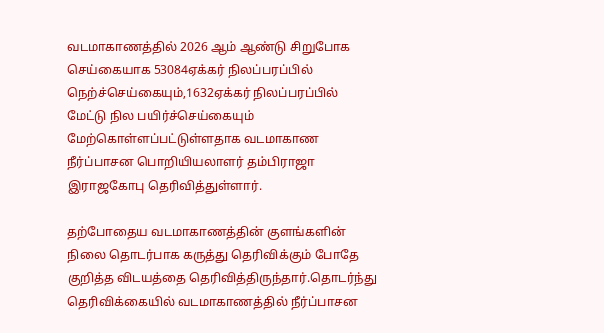வடமாகாணத்தில் 2026 ஆம் ஆண்டு சிறுபோக செய்கையாக 53084ஏக்கர் நிலப்பரப்பில் நெற்ச்செய்கையும்,1632ஏக்கர் நிலப்பரப்பில் மேட்டு நில பயிர்ச்செய்கையும் மேற்கொள்ளப்பட்டுள்ளதாக வடமாகாண நீர்ப்பாசன பொறியியலாளர் தம்பிராஜா இராஜகோபு தெரிவித்துள்ளார்.

தற்போதைய வடமாகாணத்தின் குளங்களின் நிலை தொடர்பாக கருத்து தெரிவிக்கும் போதே குறித்த விடயத்தை தெரிவித்திருந்தார்.தொடர்ந்து தெரிவிக்கையில் வடமாகாணத்தில் நீர்ப்பாசன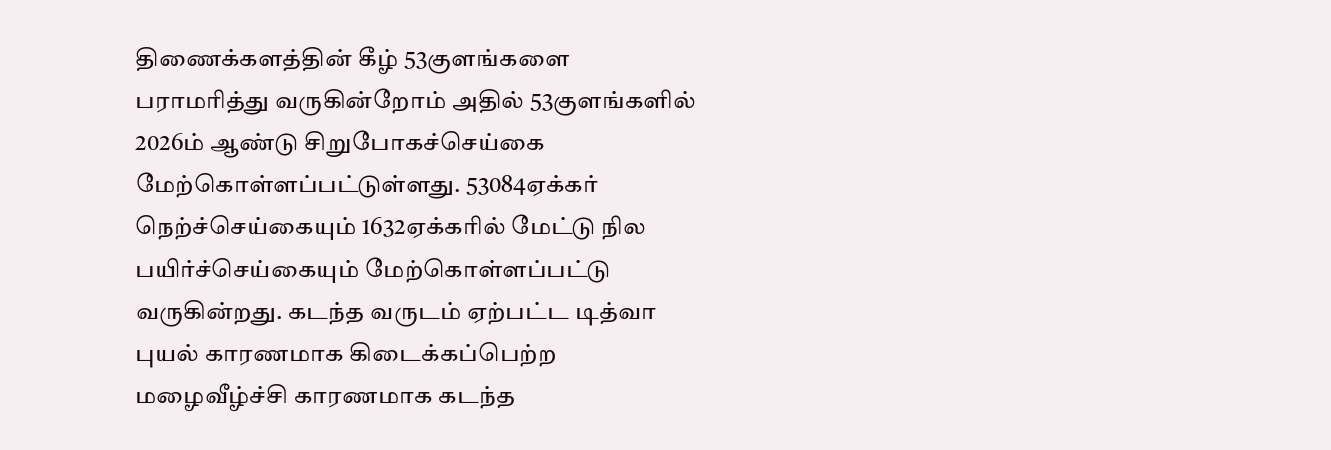திணைக்களத்தின் கீழ் 53குளங்களை பராமரித்து வருகின்றோம் அதில் 53குளங்களில் 2026ம் ஆண்டு சிறுபோகச்செய்கை மேற்கொள்ளப்பட்டுள்ளது. 53084ஏக்கர் நெற்ச்செய்கையும் 1632ஏக்கரில் மேட்டு நில பயிர்ச்செய்கையும் மேற்கொள்ளப்பட்டு வருகின்றது. கடந்த வருடம் ஏற்பட்ட டித்வா புயல் காரணமாக கிடைக்கப்பெற்ற மழைவீழ்ச்சி காரணமாக கடந்த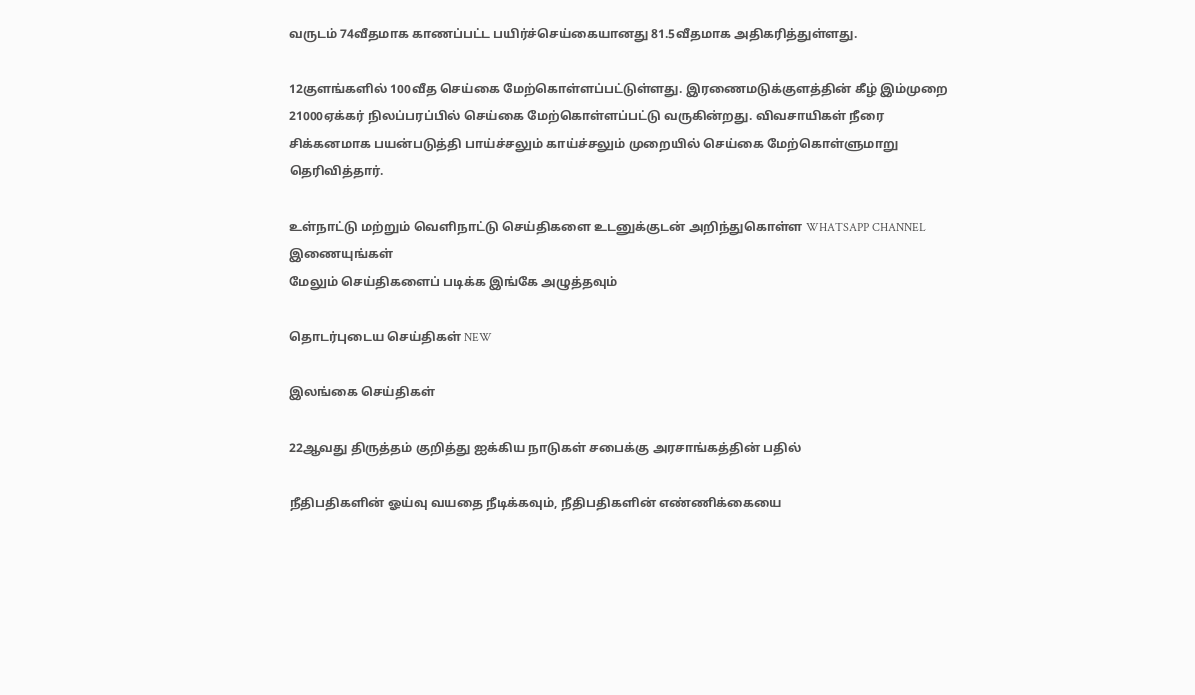வருடம் 74வீதமாக காணப்பட்ட பயிர்ச்செய்கையானது 81.5வீதமாக அதிகரித்துள்ளது.

12குளங்களில் 100வீத செய்கை மேற்கொள்ளப்பட்டுள்ளது. இரணைமடுக்குளத்தின் கீழ் இம்முறை 21000ஏக்கர் நிலப்பரப்பில் செய்கை மேற்கொள்ளப்பட்டு வருகின்றது. விவசாயிகள் நீரை சிக்கனமாக பயன்படுத்தி பாய்ச்சலும் காய்ச்சலும் முறையில் செய்கை மேற்கொள்ளுமாறு தெரிவித்தார்.

உள்நாட்டு மற்றும் வெளிநாட்டு செய்திகளை உடனுக்குடன் அறிந்துகொள்ள WHATSAPP CHANNEL இணையுங்கள்
மேலும் செய்திகளைப் படிக்க இங்கே அழுத்தவும்

தொடர்புடைய செய்திகள் NEW

இலங்கை செய்திகள்

22ஆவது திருத்தம் குறித்து ஐக்கிய நாடுகள் சபைக்கு அரசாங்கத்தின் பதில்

நீதிபதிகளின் ஓய்வு வயதை நீடிக்கவும், நீதிபதிகளின் எண்ணிக்கையை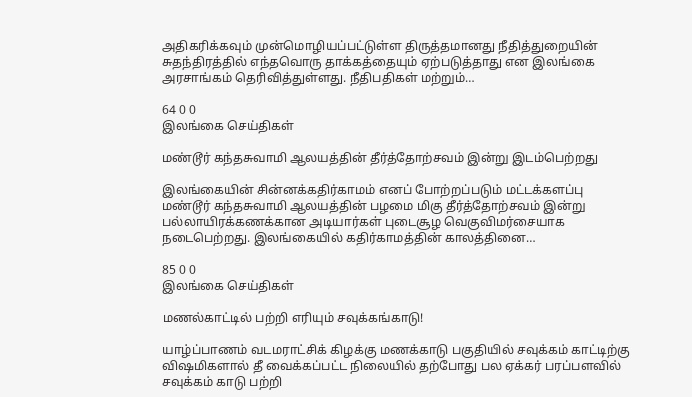அதிகரிக்கவும் முன்மொழியப்பட்டுள்ள திருத்தமானது நீதித்துறையின் சுதந்திரத்தில் எந்தவொரு தாக்கத்தையும் ஏற்படுத்தாது என இலங்கை அரசாங்கம் தெரிவித்துள்ளது. நீதிபதிகள் மற்றும்…

64 0 0
இலங்கை செய்திகள்

மண்டூர் கந்தசுவாமி ஆலயத்தின் தீர்த்தோற்சவம் இன்று இடம்பெற்றது

இலங்கையின் சின்னக்கதிர்காமம் எனப் போற்றப்படும் மட்டக்களப்பு மண்டூர் கந்தசுவாமி ஆலயத்தின் பழமை மிகு தீர்த்தோற்சவம் இன்று பல்லாயிரக்கணக்கான அடியார்கள் புடைசூழ வெகுவிமர்சையாக நடைபெற்றது. இலங்கையில் கதிர்காமத்தின் காலத்தினை…

85 0 0
இலங்கை செய்திகள்

மணல்காட்டில் பற்றி எரியும் சவுக்கங்காடு!

யாழ்ப்பாணம் வடமராட்சிக் கிழக்கு மணக்காடு பகுதியில் சவுக்கம் காட்டிற்கு விஷமிகளால் தீ வைக்கப்பட்ட நிலையில் தற்போது பல ஏக்கர் பரப்பளவில் சவுக்கம் காடு பற்றி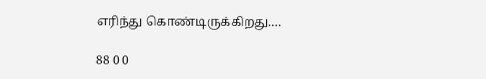எரிந்து கொண்டிருக்கிறது.…

88 0 0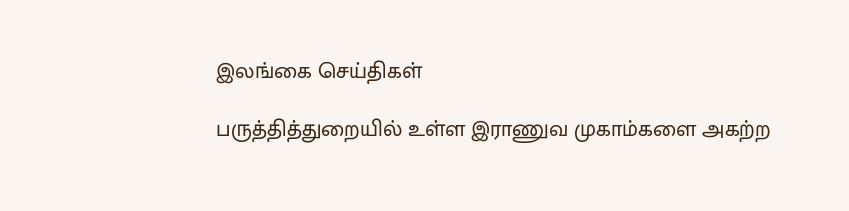இலங்கை செய்திகள்

பருத்தித்துறையில் உள்ள இராணுவ முகாம்களை அகற்ற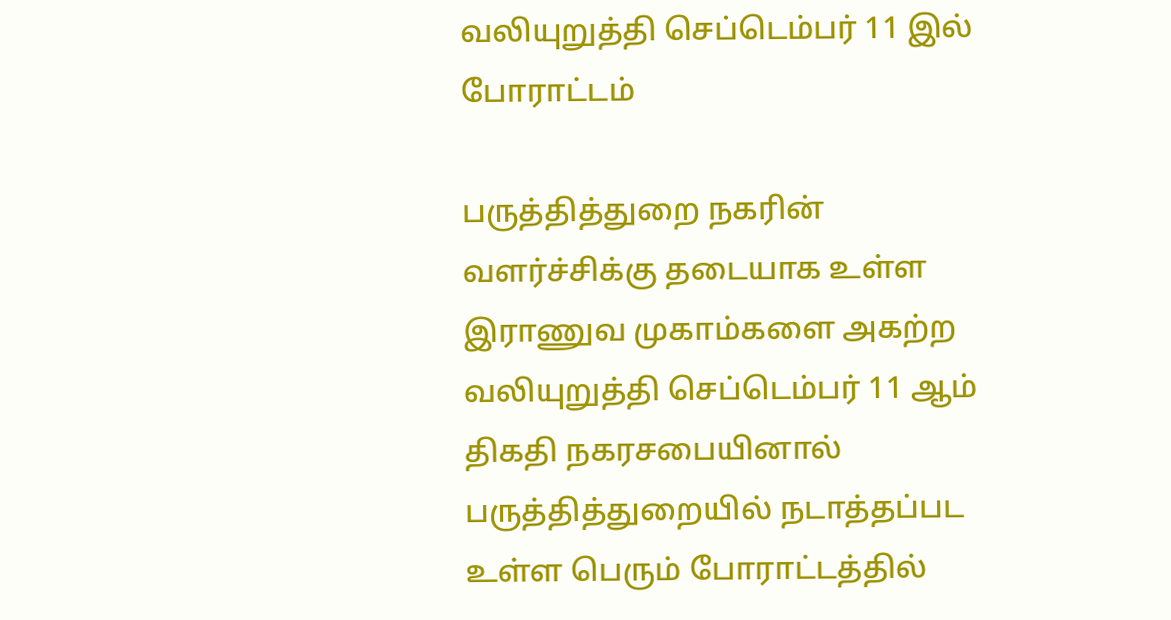வலியுறுத்தி செப்டெம்பர் 11 இல் போராட்டம்

பருத்தித்துறை நகரின் வளர்ச்சிக்கு தடையாக உள்ள இராணுவ முகாம்களை அகற்ற வலியுறுத்தி செப்டெம்பர் 11 ஆம் திகதி நகரசபையினால் பருத்தித்துறையில் நடாத்தப்பட உள்ள பெரும் போராட்டத்தில்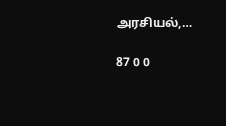அரசியல்,…

87 0 0